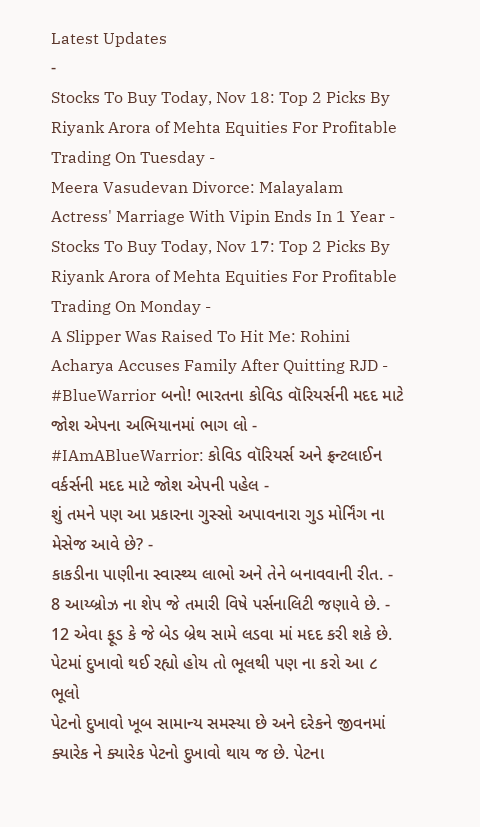Latest Updates
-
Stocks To Buy Today, Nov 18: Top 2 Picks By Riyank Arora of Mehta Equities For Profitable Trading On Tuesday -
Meera Vasudevan Divorce: Malayalam Actress' Marriage With Vipin Ends In 1 Year -
Stocks To Buy Today, Nov 17: Top 2 Picks By Riyank Arora of Mehta Equities For Profitable Trading On Monday -
A Slipper Was Raised To Hit Me: Rohini Acharya Accuses Family After Quitting RJD -
#BlueWarrior બનો! ભારતના કોવિડ વૉરિયર્સની મદદ માટે જોશ એપના અભિયાનમાં ભાગ લો -
#IAmABlueWarrior: કોવિડ વૉરિયર્સ અને ફ્રન્ટલાઈન વર્કર્સની મદદ માટે જોશ એપની પહેલ -
શું તમને પણ આ પ્રકારના ગુસ્સો અપાવનારા ગુડ મોર્નિંગ ના મેસેજ આવે છે? -
કાકડીના પાણીના સ્વાસ્થ્ય લાભો અને તેને બનાવવાની રીત. -
8 આય્બ્રોઝ ના શેપ જે તમારી વિષે પર્સનાલિટી જણાવે છે. -
12 એવા ફૂડ કે જે બેડ બ્રેથ સામે લડવા માં મદદ કરી શકે છે.
પેટમાં દુખાવો થઈ રહ્યો હોય તો ભૂલથી પણ ના કરો આ ૮ ભૂલો
પેટનો દુખાવો ખૂબ સામાન્ય સમસ્યા છે અને દરેકને જીવનમાં ક્યારેક ને ક્યારેક પેટનો દુખાવો થાય જ છે. પેટના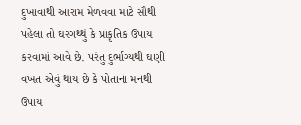દુખાવાથી આરામ મેળવવા માટે સૌથી પહેલા તો ઘરગથ્થું કે પ્રાકૃતિક ઉપાય કરવામાં આવે છે. પરંતુ દુર્ભાગ્યથી ઘણી વખત એવું થાય છે કે પોતાના મનથી ઉપાય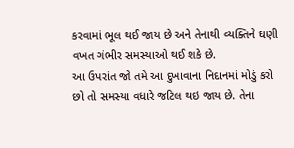કરવામાં ભૂલ થઈ જાય છે અને તેનાથી વ્યક્તિને ઘણી વખત ગંભીર સમસ્યાઓ થઈ શકે છે.
આ ઉપરાંત જો તમે આ દુખાવાના નિદાનમાં મોડું કરો છો તો સમસ્યા વધારે જટિલ થઇ જાય છે. તેના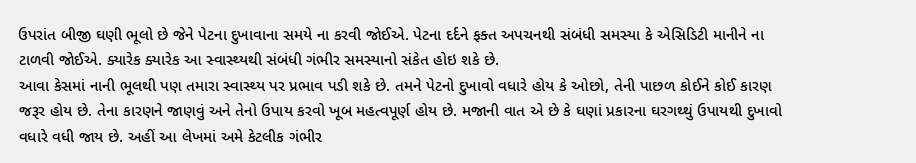ઉપરાંત બીજી ઘણી ભૂલો છે જેને પેટના દુખાવાના સમયે ના કરવી જોઈએ. પેટના દર્દને ફક્ત અપચનથી સંબંધી સમસ્યા કે એસિડિટી માનીને ના ટાળવી જોઈએ. ક્યારેક ક્યારેક આ સ્વાસ્થ્યથી સંબંધી ગંભીર સમસ્યાનો સંકેત હોઇ શકે છે.
આવા કેસમાં નાની ભૂલથી પણ તમારા સ્વાસ્થ્ય પર પ્રભાવ પડી શકે છે. તમને પેટનો દુખાવો વધારે હોય કે ઓછો, તેની પાછળ કોઈને કોઈ કારણ જરૂર હોય છે. તેના કારણને જાણવું અને તેનો ઉપાય કરવો ખૂબ મહત્વપૂર્ણ હોય છે. મજાની વાત એ છે કે ઘણાં પ્રકારના ઘરગથ્થું ઉપાયથી દુખાવો વધારે વધી જાય છે. અહીં આ લેખમાં અમે કેટલીક ગંભીર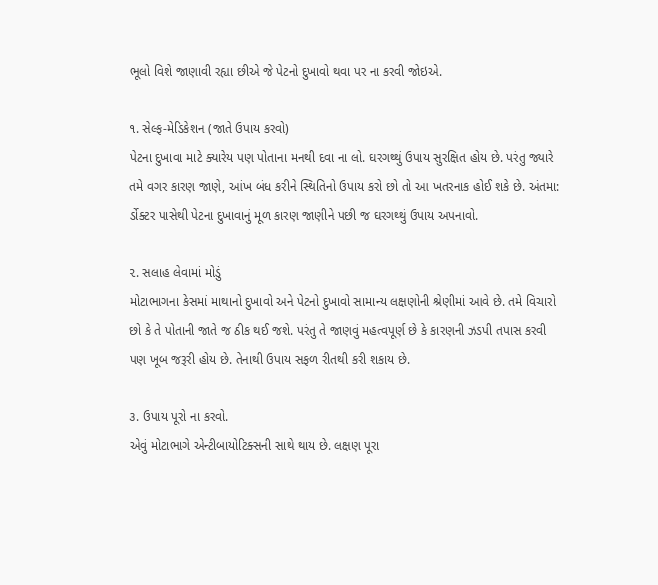ભૂલો વિશે જાણાવી રહ્યા છીએ જે પેટનો દુખાવો થવા પર ના કરવી જોઇએ.

૧. સેલ્ફ-મેડિકેશન (જાતે ઉપાય કરવો)
પેટના દુખાવા માટે ક્યારેય પણ પોતાના મનથી દવા ના લો. ઘરગથ્થું ઉપાય સુરક્ષિત હોય છે. પરંતુ જ્યારે તમે વગર કારણ જાણે, આંખ બંધ કરીને સ્થિતિનો ઉપાય કરો છો તો આ ખતરનાક હોઈ શકે છે. અંતમા: ર્ડોક્ટર પાસેથી પેટના દુખાવાનું મૂળ કારણ જાણીને પછી જ ઘરગથ્થું ઉપાય અપનાવો.

૨. સલાહ લેવામાં મોડું
મોટાભાગના કેસમાં માથાનો દુખાવો અને પેટનો દુખાવો સામાન્ય લક્ષણોની શ્રેણીમાં આવે છે. તમે વિચારો છો કે તે પોતાની જાતે જ ઠીક થઈ જશે. પરંતુ તે જાણવું મહત્વપૂર્ણ છે કે કારણની ઝડપી તપાસ કરવી પણ ખૂબ જરૂરી હોય છે. તેનાથી ઉપાય સફળ રીતથી કરી શકાય છે.

૩. ઉપાય પૂરો ના કરવો.
એવું મોટાભાગે એન્ટીબાયોટિક્સની સાથે થાય છે. લક્ષણ પૂરા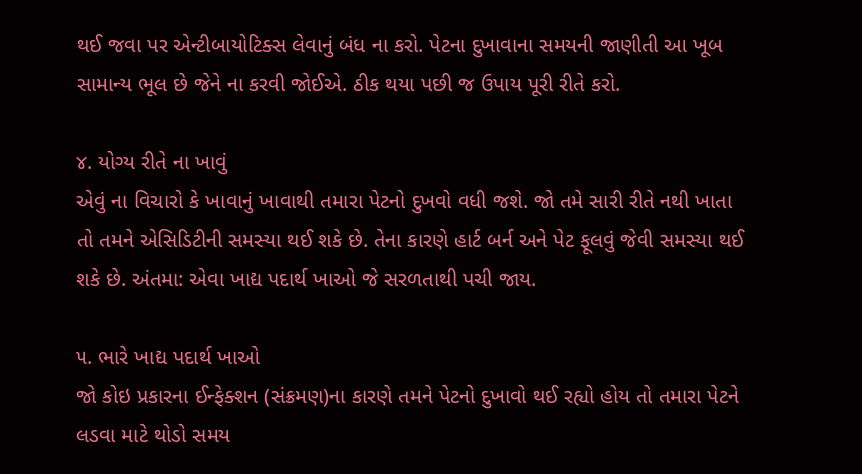થઈ જવા પર એન્ટીબાયોટિક્સ લેવાનું બંધ ના કરો. પેટના દુખાવાના સમયની જાણીતી આ ખૂબ સામાન્ય ભૂલ છે જેને ના કરવી જોઈએ. ઠીક થયા પછી જ ઉપાય પૂરી રીતે કરો.

૪. યોગ્ય રીતે ના ખાવું
એવું ના વિચારો કે ખાવાનું ખાવાથી તમારા પેટનો દુખવો વધી જશે. જો તમે સારી રીતે નથી ખાતા તો તમને એસિડિટીની સમસ્યા થઈ શકે છે. તેના કારણે હાર્ટ બર્ન અને પેટ ફૂલવું જેવી સમસ્યા થઈ શકે છે. અંતમા: એવા ખાદ્ય પદાર્થ ખાઓ જે સરળતાથી પચી જાય.

૫. ભારે ખાદ્ય પદાર્થ ખાઓ
જો કોઇ પ્રકારના ઈન્ફેક્શન (સંક્રમણ)ના કારણે તમને પેટનો દુખાવો થઈ રહ્યો હોય તો તમારા પેટને લડવા માટે થોડો સમય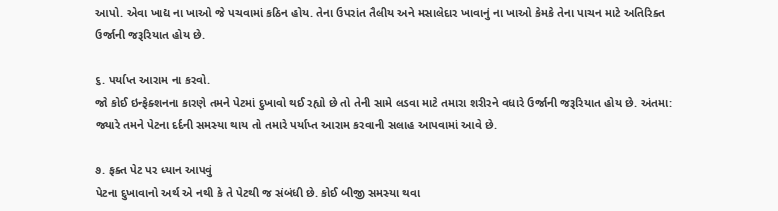આપો. એવા ખાદ્ય ના ખાઓ જે પચવામાં કઠિન હોય. તેના ઉપરાંત તૈલીય અને મસાલેદાર ખાવાનું ના ખાઓ કેમકે તેના પાચન માટે અતિરિક્ત ઉર્જાની જરૂરિયાત હોય છે.

૬. પર્યાપ્ત આરામ ના કરવો.
જો કોઈ ઇન્ફેક્શનના કારણે તમને પેટમાં દુખાવો થઈ રહ્યો છે તો તેની સામે લડવા માટે તમારા શરીરને વધારે ઉર્જાની જરૂરિયાત હોય છે. અંતમા: જ્યારે તમને પેટના દર્દની સમસ્યા થાય તો તમારે પર્યાપ્ત આરામ કરવાની સલાહ આપવામાં આવે છે.

૭. ફક્ત પેટ પર ધ્યાન આપવું
પેટના દુખાવાનો અર્થ એ નથી કે તે પેટથી જ સંબંધી છે. કોઈ બીજી સમસ્યા થવા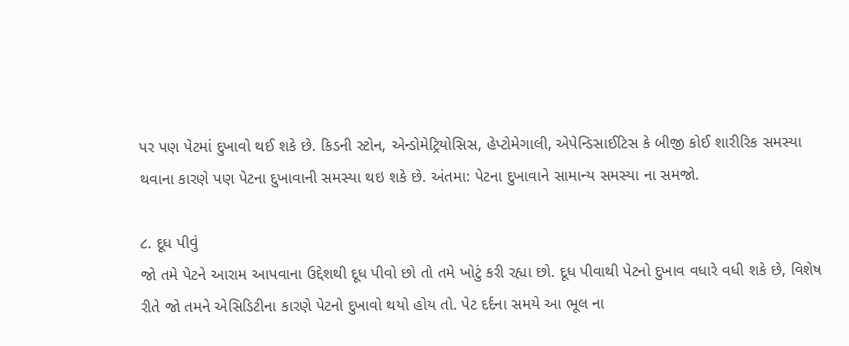પર પણ પેટમાં દુખાવો થઈ શકે છે. કિડની સ્ટોન, એન્ડોમેટ્રિયોસિસ, હેપ્ટોમેગાલી, એપેન્ડિસાઈટિસ કે બીજી કોઈ શારીરિક સમસ્યા થવાના કારણે પણ પેટના દુખાવાની સમસ્યા થઇ શકે છે. અંતમા: પેટના દુખાવાને સામાન્ય સમસ્યા ના સમજો.

૮. દૂધ પીવું
જો તમે પેટને આરામ આપવાના ઉદ્દેશથી દૂધ પીવો છો તો તમે ખોટું કરી રહ્યા છો. દૂધ પીવાથી પેટનો દુખાવ વધારે વધી શકે છે, વિશેષ રીતે જો તમને એસિડિટીના કારણે પેટનો દુખાવો થયો હોય તો. પેટ દર્દના સમયે આ ભૂલ ના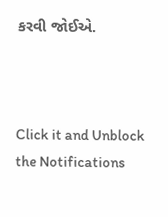કરવી જોઈએ.



Click it and Unblock the Notifications